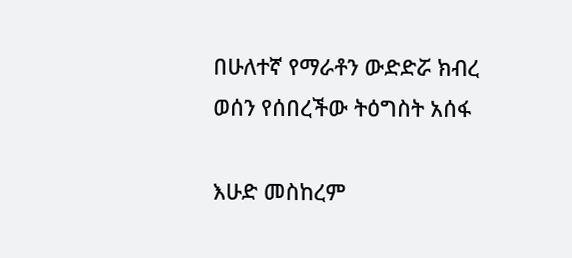በሁለተኛ የማራቶን ውድድሯ ክብረ ወሰን የሰበረችው ትዕግስት አሰፋ

እሁድ መስከረም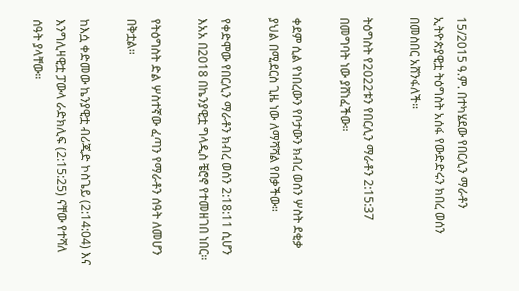15/2015 ዓ.ም. በተካሄደው የበርሊን ማራቶን ኢትዮጵያዊቷ ትዕግስት አሰፋ የውድድሩን ክበረ ወሰን በመስበር አሸንፋለች።

ትዕግስት የ2022ቱን የበርሊን ማራቶን 2:15:37 በመግባት ነው ያሸነፈችው።

ቀደም ሲል የነበረውን የቦታውን ክብረ ወሰን ሦስት ደቂቃ ያህል በሚደርስ ጊዜ ነው ለማሻሻል የበቃችው።

የቀድሞው የበርሊን ማራቶን ክብረ ወሰን 2:18:11 ሲሆን እአአ በ2018 በኬንያዊቷ ግላዲስ ቼሮኖ የተመዘገበ ነበር።

የትዕግስት ድል ሦስተኛው ፈጣን የማራቶን ሰዓት ለመሆን በቅቷል።

ከእሷ ቀድመው ኬንያዊቷ ብሪጂድ ኮስጌይ (2:14:04) እና እንግሊዛዊቷ ፓውላ ራድክሊፍ (2:15:25) ናቸው የተሻለ ሰዓት ያላቸው።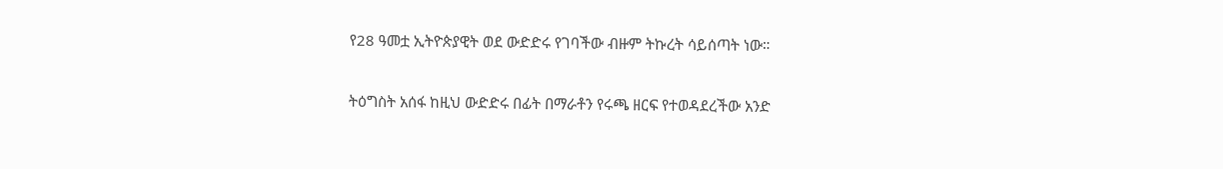የ28 ዓመቷ ኢትዮጵያዊት ወደ ውድድሩ የገባችው ብዙም ትኩረት ሳይሰጣት ነው።

ትዕግስት አሰፋ ከዚህ ውድድሩ በፊት በማራቶን የሩጫ ዘርፍ የተወዳደረችው አንድ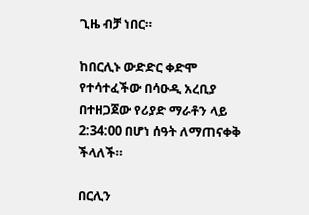ጊዜ ብቻ ነበር።

ከበርሊኑ ውድድር ቀድሞ የተሳተፈችው በሳዑዲ አረቢያ በተዘጋጀው የሪያድ ማራቶን ላይ 2:34:00 በሆነ ሰዓት ለማጠናቀቅ ችላለች።

በርሊን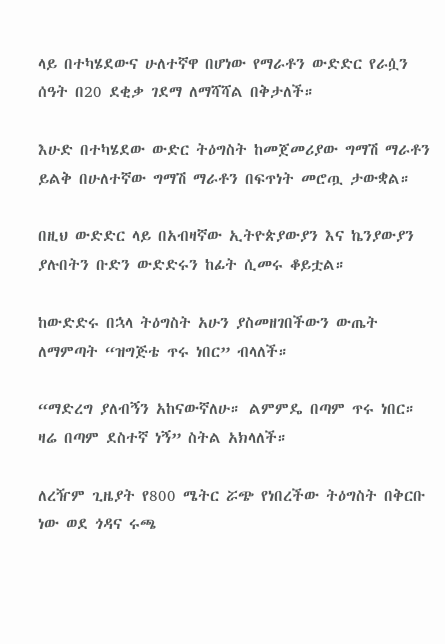ላይ በተካሄደውና ሁለተኛዋ በሆነው የማራቶን ውድድር የራሷን ሰዓት በ20 ደቂቃ ገደማ ለማሻሻል በቅታለች።

እሁድ በተካሄደው ውድር ትዕግስት ከመጀመሪያው ግማሽ ማራቶን ይልቅ በሁለተኛው ግማሽ ማራቶን በፍጥነት መሮጧ ታውቋል።

በዚህ ውድድር ላይ በአብዛኛው ኢትዮጵያውያን እና ኬንያውያን ያሉበትን ቡድን ውድድሩን ከፊት ሲመሩ ቆይቷል።

ከውድድሩ በኋላ ትዕግስት አሁን ያስመዘገበችውን ውጤት ለማምጣት “ዝግጅቴ ጥሩ ነበር” ብላለች።

“ማድረግ ያለብኝን አከናውኛለሁ። ልምምዴ በጣም ጥሩ ነበር። ዛሬ በጣም ደስተኛ ነኝ” ስትል አክላለች።

ለረዥም ጊዜያት የ800 ሜትር ሯጭ የነበረችው ትዕግስት በቅርቡ ነው ወደ ጎዳና ሩጫ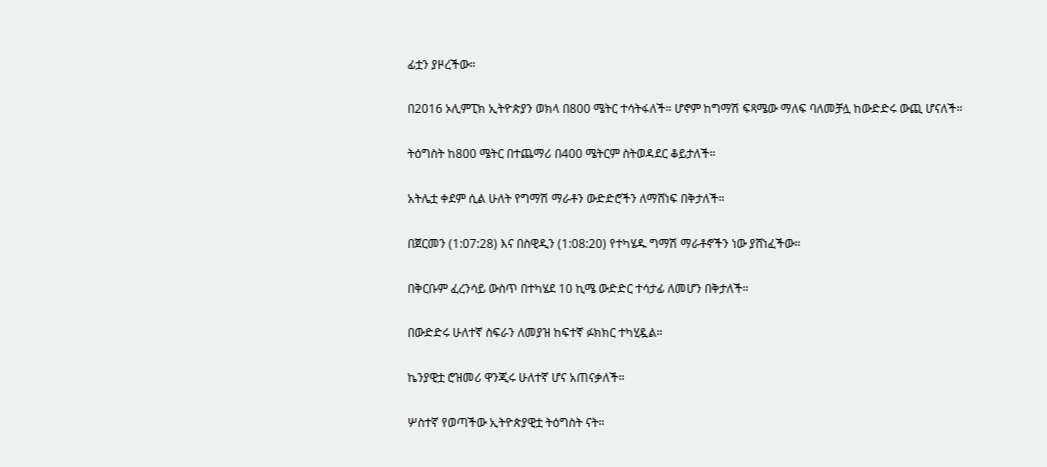ፊቷን ያዞረችው።

በ2016 ኦሊምፒክ ኢትዮጵያን ወክላ በ800 ሜትር ተሳትፋለች። ሆኖም ከግማሽ ፍጻሜው ማለፍ ባለመቻሏ ከውድድሩ ውጪ ሆናለች።

ትዕግስት ከ800 ሜትር በተጨማሪ በ400 ሜትርም ስትወዳደር ቆይታለች።

አትሌቷ ቀደም ሲል ሁለት የግማሽ ማራቶን ውድድሮችን ለማሸነፍ በቅታለች።

በጀርመን (1:07:28) እና በስዊዲን (1:08:20) የተካሄዱ ግማሽ ማራቶኖችን ነው ያሸነፈችው።

በቅርቡም ፈረንሳይ ውስጥ በተካሄደ 10 ኪሜ ውድድር ተሳታፊ ለመሆን በቅታለች።

በውድድሩ ሁለተኛ ስፍራን ለመያዝ ከፍተኛ ፉክክር ተካሂዷል።

ኬንያዊቷ ሮዝመሪ ዋንጂሩ ሁለተኛ ሆና አጠናቃለች።

ሦስተኛ የወጣችው ኢትዮጵያዊቷ ትዕግስት ናት።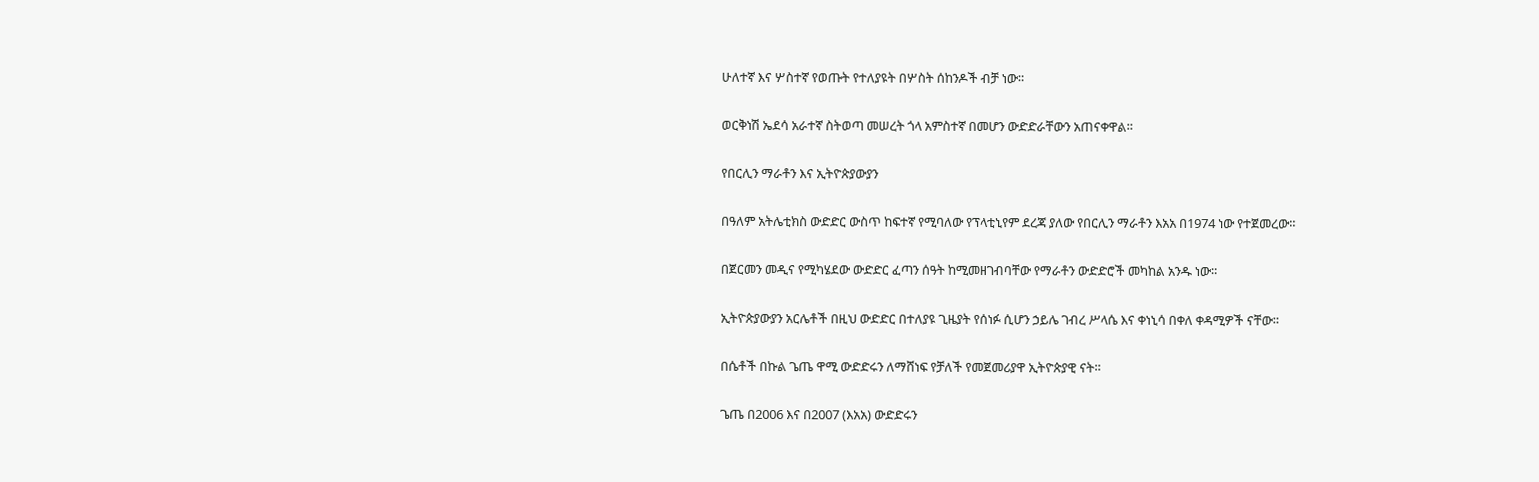ሁለተኛ እና ሦስተኛ የወጡት የተለያዩት በሦስት ሰከንዶች ብቻ ነው።

ወርቅነሽ ኤደሳ አራተኛ ስትወጣ መሠረት ጎላ አምስተኛ በመሆን ውድድራቸውን አጠናቀዋል።

የበርሊን ማራቶን እና ኢትዮጵያውያን

በዓለም አትሌቲክስ ውድድር ውስጥ ከፍተኛ የሚባለው የፕላቲኒየም ደረጃ ያለው የበርሊን ማራቶን እአአ በ1974 ነው የተጀመረው።

በጀርመን መዲና የሚካሄደው ውድድር ፈጣን ሰዓት ከሚመዘገብባቸው የማራቶን ውድድሮች መካከል አንዱ ነው።

ኢትዮጵያውያን አርሌቶች በዚህ ውድድር በተለያዩ ጊዜያት የሰነፉ ሲሆን ኃይሌ ገብረ ሥላሴ እና ቀነኒሳ በቀለ ቀዳሚዎች ናቸው።

በሴቶች በኩል ጌጤ ዋሚ ውድድሩን ለማሸነፍ የቻለች የመጀመሪያዋ ኢትዮጵያዊ ናት።

ጌጤ በ2006 እና በ2007 (እአአ) ውድድሩን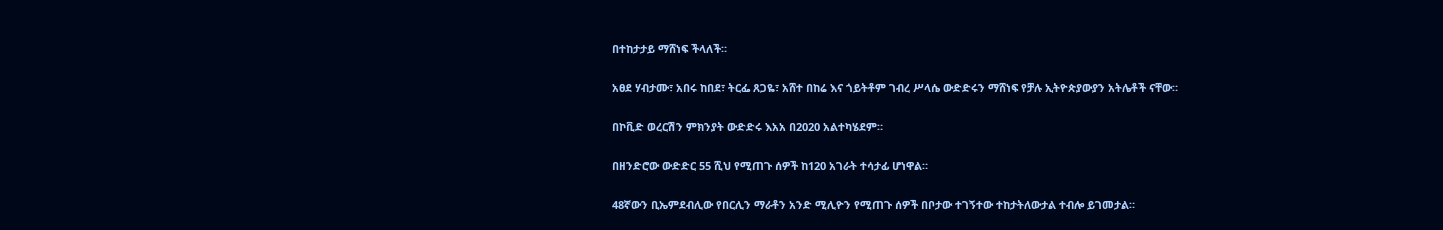በተከታታይ ማሸነፍ ችላለች።

አፀደ ሃብታሙ፣ አበሩ ከበደ፣ ትርፌ ጸጋዬ፣ አሸተ በከሬ እና ጎይትቶም ገብረ ሥላሴ ውድድሩን ማሸነፍ የቻሉ ኢትዮጵያውያን አትሌቶች ናቸው።

በኮቪድ ወረርሽን ምክንያት ውድድሩ እአአ በ2020 አልተካሄደም።

በዘንድሮው ውድድር 55 ሺህ የሚጠጉ ሰዎች ከ120 አገራት ተሳታፊ ሆነዋል።

48ኛውን ቢኤምደብሊው የበርሊን ማራቶን አንድ ሚሊዮን የሚጠጉ ሰዎች በቦታው ተገኝተው ተከታትለውታል ተብሎ ይገመታል።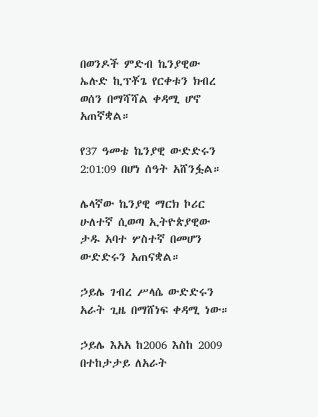በወንዶች ምድብ ኬንያዊው ኤሉድ ኪፕቾጌ የርቀቱን ክብረ ወሰን በማሻሻል ቀዳሚ ሆኖ አጠኛቋል።

የ37 ዓመቴ ኬንያዊ ውድድሩን 2:01:09 በሆነ ሰዓት አሸንፏል።

ሌላኛው ኬንያዊ ማርክ ኮሪር ሁለተኛ ሲወጣ ኢትዮጵያዊው ታዱ አባተ ሦስተኛ በመሆን ውድድሩን አጠናቋል።

ኃይሌ ገብረ ሥላሴ ውድድሩን አራት ጊዜ በማሸነፍ ቀዳሚ ነው።

ኃይሌ እአአ ከ2006 እስከ 2009 በተከታታይ ለአራት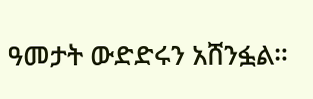ዓመታት ውድድሩን አሸንፏል።